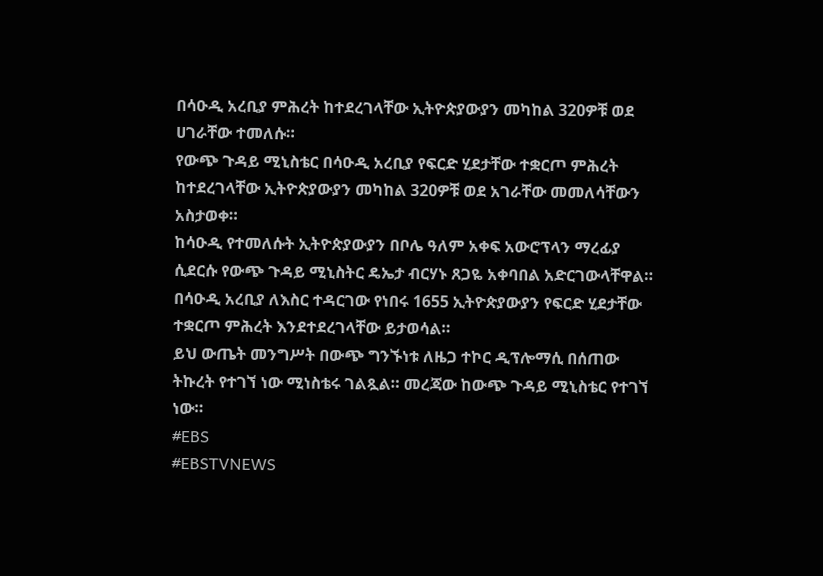በሳዑዲ አረቢያ ምሕረት ከተደረገላቸው ኢትዮጵያውያን መካከል 320ዎቹ ወደ ሀገራቸው ተመለሱ።
የውጭ ጉዳይ ሚኒስቴር በሳዑዲ አረቢያ የፍርድ ሂደታቸው ተቋርጦ ምሕረት ከተደረገላቸው ኢትዮጵያውያን መካከል 320ዎቹ ወደ አገራቸው መመለሳቸውን አስታወቀ።
ከሳዑዲ የተመለሱት ኢትዮጵያውያን በቦሌ ዓለም አቀፍ አውሮፕላን ማረፊያ ሲደርሱ የውጭ ጉዳይ ሚኒስትር ዴኤታ ብርሃኑ ጸጋዬ አቀባበል አድርገውላቸዋል።
በሳዑዲ አረቢያ ለእስር ተዳርገው የነበሩ 1655 ኢትዮጵያውያን የፍርድ ሂደታቸው ተቋርጦ ምሕረት እንደተደረገላቸው ይታወሳል።
ይህ ውጤት መንግሥት በውጭ ግንኙነቱ ለዜጋ ተኮር ዲፕሎማሲ በሰጠው ትኩረት የተገኘ ነው ሚነስቴሩ ገልጿል። መረጃው ከውጭ ጉዳይ ሚኒስቴር የተገኘ ነው።
#EBS
#EBSTVNEWS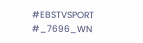#EBSTVSPORT
#_7696_WN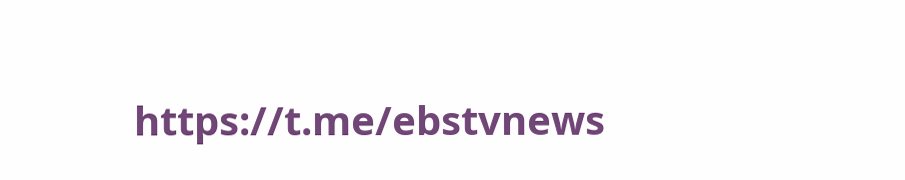https://t.me/ebstvnews